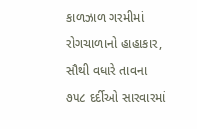કાળઝાળ ગરમીમાં રોગચાળાનો હાહાકાર, સૌથી વધારે તાવના ૭૫૮ દર્દીઓ સારવારમાં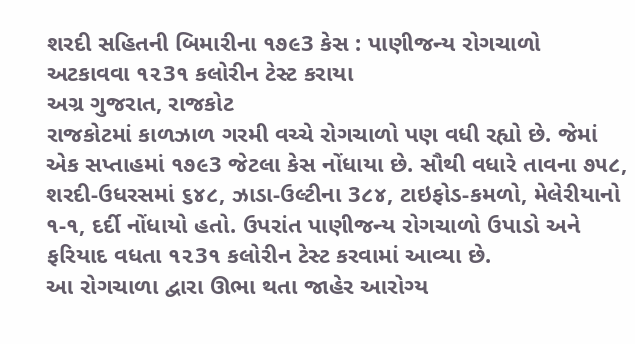શરદી સહિતની બિમારીના ૧૭૯3 કેસ : પાણીજન્ય રોગચાળો અટકાવવા ૧૨3૧ કલોરીન ટેસ્ટ કરાયા
અગ્ર ગુજરાત, રાજકોટ
રાજકોટમાં કાળઝાળ ગરમી વચ્ચે રોગચાળો પણ વધી રહ્યો છે. જેમાં એક સપ્તાહમાં ૧૭૯3 જેટલા કેસ નોંધાયા છે. સૌથી વધારે તાવના ૭૫૮, શરદી-ઉધરસમાં ૬૪૮, ઝાડા-ઉલ્ટીના 3૮૪, ટાઇફોડ-કમળો, મેલેરીયાનો ૧-૧, દર્દી નોંધાયો હતો. ઉપરાંત પાણીજન્ય રોગચાળો ઉપાડો અને ફરિયાદ વધતા ૧૨3૧ કલોરીન ટેસ્ટ કરવામાં આવ્યા છે.
આ રોગચાળા દ્વારા ઊભા થતા જાહેર આરોગ્ય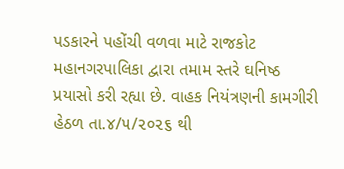પડકારને પહોંચી વળવા માટે રાજકોટ મહાનગરપાલિકા દ્વારા તમામ સ્તરે ઘનિષ્ઠ પ્રયાસો કરી રહ્યા છે. વાહક નિયંત્રણની કામગીરી હેઠળ તા.૪/૫/૨૦૨૬ થી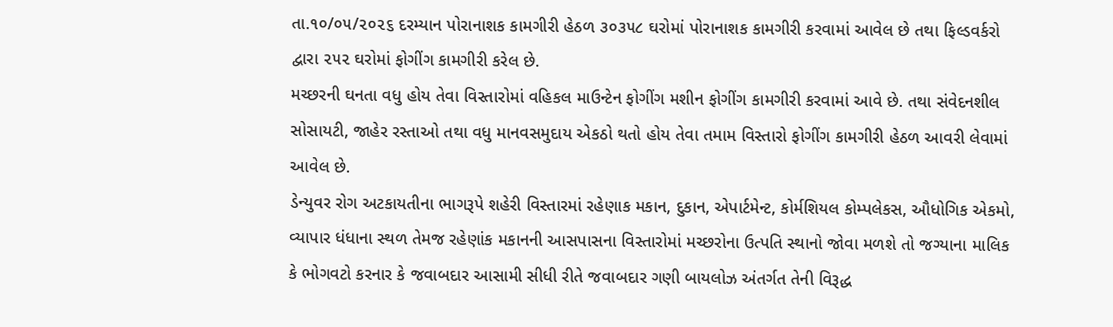તા.૧૦/૦૫/૨૦૨૬ દરમ્યાન પોરાનાશક કામગીરી હેઠળ ૩૦૩૫૮ ઘરોમાં પોરાનાશક કામગીરી કરવામાં આવેલ છે તથા ફિલ્ડવર્કરો દ્વારા ૨૫૨ ઘરોમાં ફોગીંગ કામગીરી કરેલ છે.
મચ્છરની ઘનતા વધુ હોય તેવા વિસ્તારોમાં વહિકલ માઉન્ટેન ફોગીંગ મશીન ફોગીંગ કામગીરી કરવામાં આવે છે. તથા સંવેદનશીલ સોસાયટી, જાહેર રસ્તાઓ તથા વધુ માનવસમુદાય એકઠો થતો હોય તેવા તમામ વિસ્તારો ફોગીંગ કામગીરી હેઠળ આવરી લેવામાં આવેલ છે.
ડેન્યુવર રોગ અટકાયતીના ભાગરૂપે શહેરી વિસ્તારમાં રહેણાક મકાન, દુકાન, એપાર્ટમેન્ટ, કોર્મશિયલ કોમ્પલેકસ, ઔધોગિક એકમો, વ્યાપાર ધંધાના સ્થળ તેમજ રહેણાંક મકાનની આસપાસના વિસ્તારોમાં મચ્છરોના ઉત્પતિ સ્થાનો જોવા મળશે તો જગ્યાના માલિક કે ભોગવટો કરનાર કે જવાબદાર આસામી સીધી રીતે જવાબદાર ગણી બાયલોઝ અંતર્ગત તેની વિરૂદ્ધ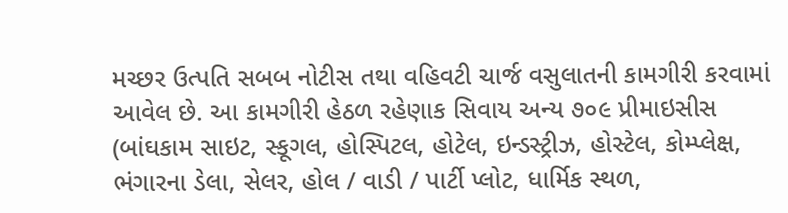મચ્છર ઉત્પતિ સબબ નોટીસ તથા વહિવટી ચાર્જ વસુલાતની કામગીરી કરવામાં આવેલ છે. આ કામગીરી હેઠળ રહેણાક સિવાય અન્ય ૭૦૯ પ્રીમાઇસીસ (બાંઘકામ સાઇટ, સ્કૂગલ, હોસ્પિટલ, હોટેલ, ઇન્ડસ્ટ્રીઝ, હોસ્ટેલ, કોમ્પ્લેક્ષ, ભંગારના ડેલા, સેલર, હોલ / વાડી / પાર્ટી પ્લોટ, ધાર્મિક સ્થળ,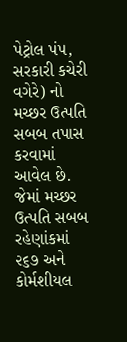પેટ્રોલ પં૫, સરકારી કચેરી વગેરે) નો મચ્છર ઉત્પતિ સબબ તપાસ કરવામાં આવેલ છે. જેમાં મચ્છર ઉત્પતિ સબબ રહેણાંકમાં ૨૬૭ અને કોર્મશીયલ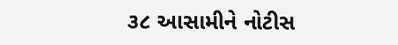૩૮ આસામીને નોટીસ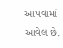આ૫વામાં આવેલ છે.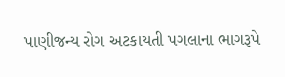પાણીજન્ય રોગ અટકાયતી પગલાના ભાગરૂપે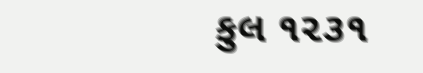કુલ ૧૨૩૧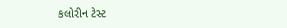કલોરીન ટેસ્ટ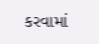કરવામાં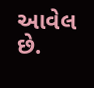આવેલ છે.